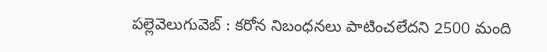పల్లెవెలుగువెబ్ : కరోన నిబంధనలు పాటించలేదని 2500 మంది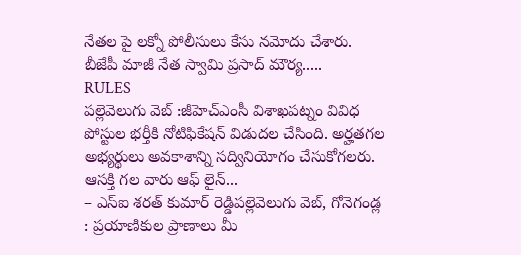నేతల పై లక్నో పోలీసులు కేసు నమోదు చేశారు. బీజేపీ మాజీ నేత స్వామి ప్రసాద్ మౌర్య.....
RULES
పల్లెవెలుగు వెబ్ :జీహెచ్ఎంసీ విశాఖపట్నం వివిధ పోస్టుల భర్తీకి నోటిఫికేషన్ విడుదల చేసింది. అర్హతగల అభ్యర్థులు అవకాశాన్ని సద్వినియోగం చేసుకోగలరు. ఆసక్తి గల వారు ఆఫ్ లైన్...
– ఎస్ఐ శరత్ కుమార్ రెడ్డిపల్లెవెలుగు వెబ్, గోనెగండ్ల : ప్రయాణికుల ప్రాణాలు మీ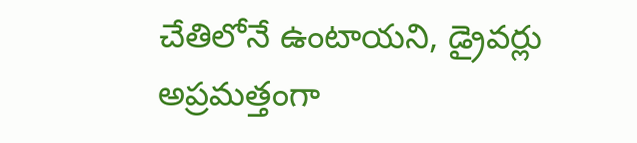చేతిలోనే ఉంటాయని, డ్రైవర్లు అప్రమత్తంగా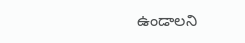ఉండాలని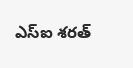ఎస్ఐ శరత్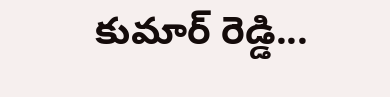కుమార్ రెడ్డి...